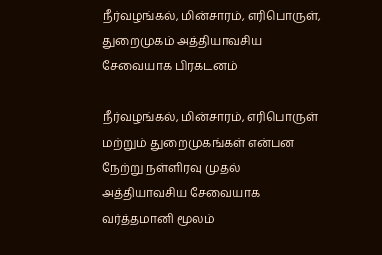நீர்வழங்கல், மின்சாரம், எரிபொருள், துறைமுகம் அத்தியாவசிய சேவையாக பிரகடனம்

நீர்வழங்கல், மின்சாரம், எரிபொருள் மற்றும் துறைமுகங்கள் என்பன நேற்று நள்ளிரவு முதல் அத்தியாவசிய சேவையாக வர்த்தமானி மூலம்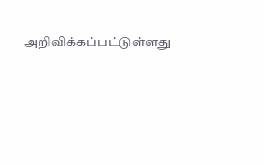அறிவிக்கப்பட்டுள்ளது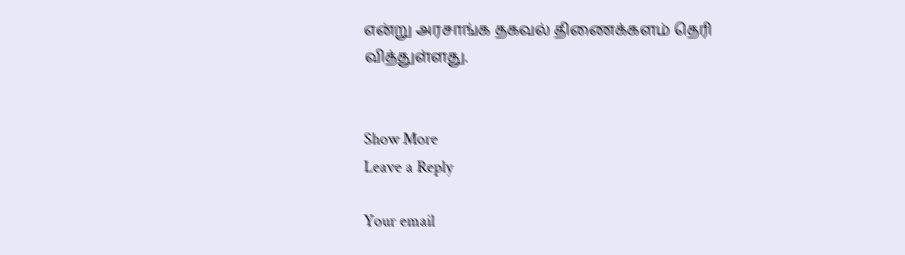என்று அரசாங்க தகவல் திணைக்களம் தெரி வித்துள்ளது.


Show More
Leave a Reply

Your email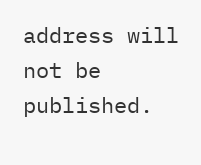address will not be published.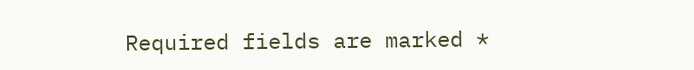Required fields are marked *